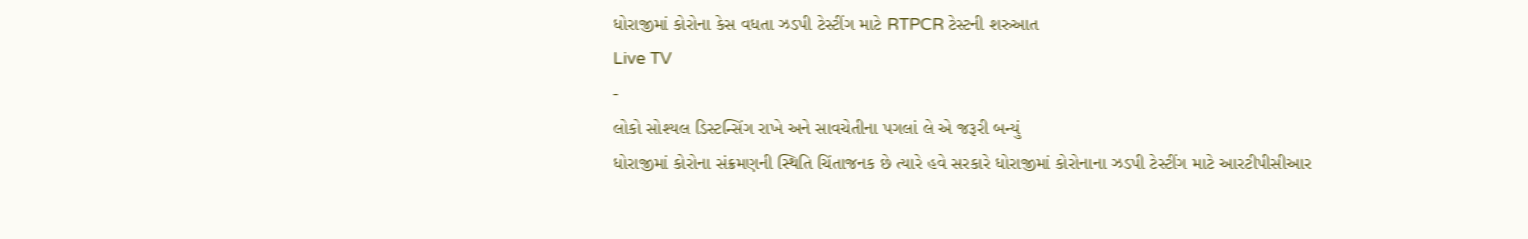ધોરાજીમાં કોરોના કેસ વધતા ઝડપી ટેસ્ટીંગ માટે RTPCR ટેસ્ટની શરુઆત
Live TV
-
લોકો સોશ્યલ ડિસ્ટન્સિંગ રાખે અને સાવચેતીના પગલાં લે એ જરૂરી બન્યું
ધોરાજીમાં કોરોના સંક્રમણની સ્થિતિ ચિંતાજનક છે ત્યારે હવે સરકારે ધોરાજીમાં કોરોનાના ઝડપી ટેસ્ટીંગ માટે આરટીપીસીઆર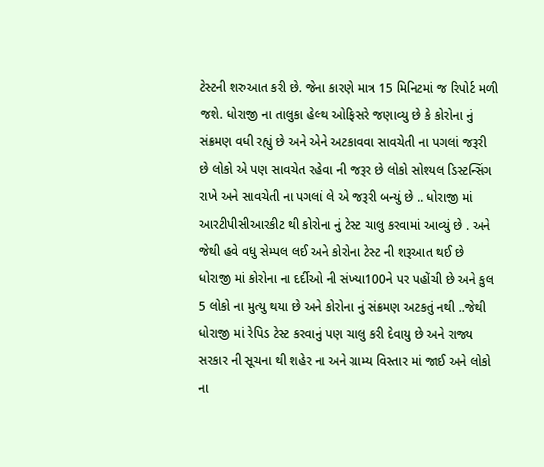ટેસ્ટની શરુઆત કરી છે. જેના કારણે માત્ર 15 મિનિટમાં જ રિપોર્ટ મળી જશે. ધોરાજી ના તાલુકા હેલ્થ ઓફિસરે જણાવ્યુ છે કે કોરોના નું સંક્રમણ વધી રહ્યું છે અને એને અટકાવવા સાવચેતી ના પગલાં જરૂરી છે લોકો એ પણ સાવચેત રહેવા ની જરૂર છે લોકો સોશ્યલ ડિસ્ટન્સિંગ રાખે અને સાવચેતી ના પગલાં લે એ જરૂરી બન્યું છે .. ધોરાજી માં આરટીપીસીઆરકીટ થી કોરોના નું ટેસ્ટ ચાલુ કરવામાં આવ્યું છે . અને જેથી હવે વધુ સેમ્પલ લઈ અને કોરોના ટેસ્ટ ની શરૂઆત થઈ છે ધોરાજી માં કોરોના ના દર્દીઓ ની સંખ્યા100ને પર પહોંચી છે અને કુલ 5 લોકો ના મુત્યુ થયા છે અને કોરોના નું સંક્રમણ અટકતું નથી ..જેથી ધોરાજી માં રેપિડ ટેસ્ટ કરવાનું પણ ચાલુ કરી દેવાયુ છે અને રાજ્ય સરકાર ની સૂચના થી શહેર ના અને ગ્રામ્ય વિસ્તાર માં જાઈ અને લોકો ના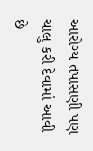આરોગ્ય તપાસણી પણ ચાલુ કરી દેવામાં આવી છે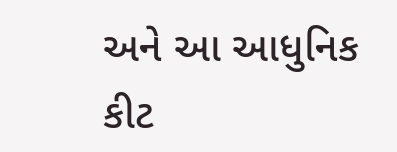અને આ આધુનિક કીટ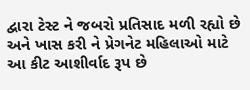દ્વારા ટેસ્ટ ને જબરો પ્રતિસાદ મળી રહ્યો છે અને ખાસ કરી ને પ્રેગનેટ મહિલાઓ માટે આ કીટ આશીર્વાદ રૂપ છે